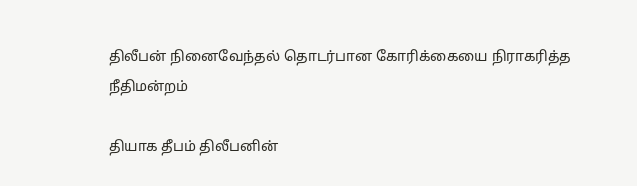திலீபன் நினைவேந்தல் தொடர்பான கோரிக்கையை நிராகரித்த நீதிமன்றம்

தியாக தீபம் திலீபனின்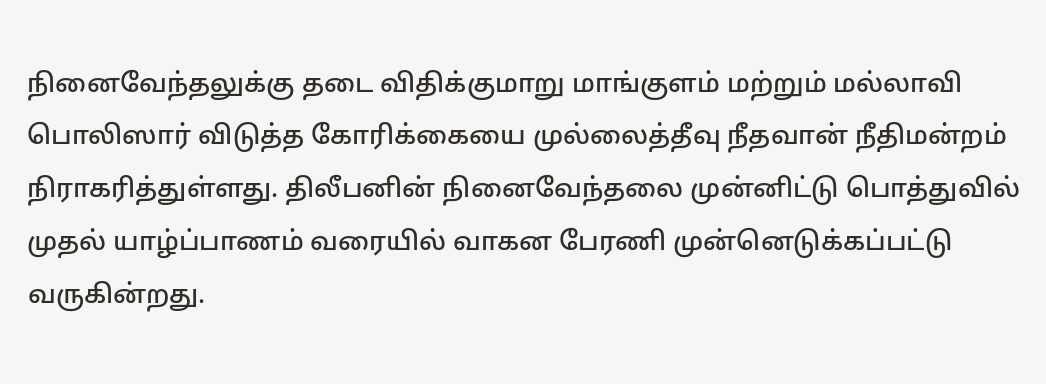நினைவேந்தலுக்கு தடை விதிக்குமாறு மாங்குளம் மற்றும் மல்லாவி பொலிஸார் விடுத்த கோரிக்கையை முல்லைத்தீவு நீதவான் நீதிமன்றம் நிராகரித்துள்ளது. திலீபனின் நினைவேந்தலை முன்னிட்டு பொத்துவில் முதல் யாழ்ப்பாணம் வரையில் வாகன பேரணி முன்னெடுக்கப்பட்டு வருகின்றது.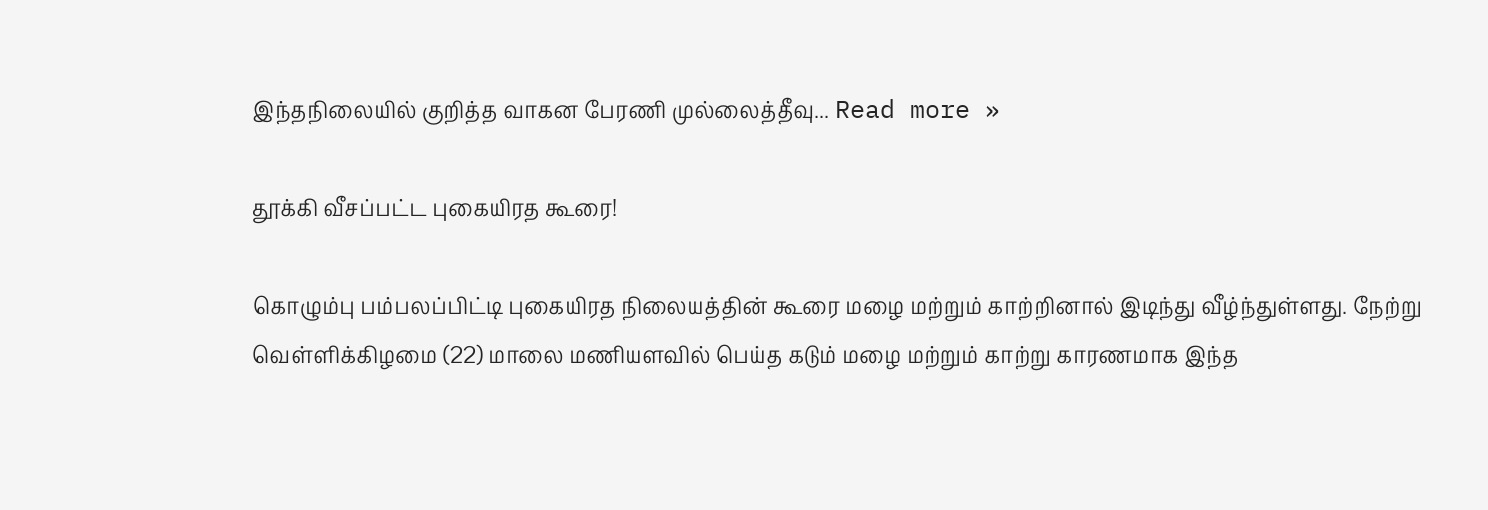இந்தநிலையில் குறித்த வாகன பேரணி முல்லைத்தீவு... Read more »

தூக்கி வீசப்பட்ட புகையிரத கூரை!

கொழும்பு பம்பலப்பிட்டி புகையிரத நிலையத்தின் கூரை மழை மற்றும் காற்றினால் இடிந்து வீழ்ந்துள்ளது. நேற்று வெள்ளிக்கிழமை (22) மாலை மணியளவில் பெய்த கடும் மழை மற்றும் காற்று காரணமாக இந்த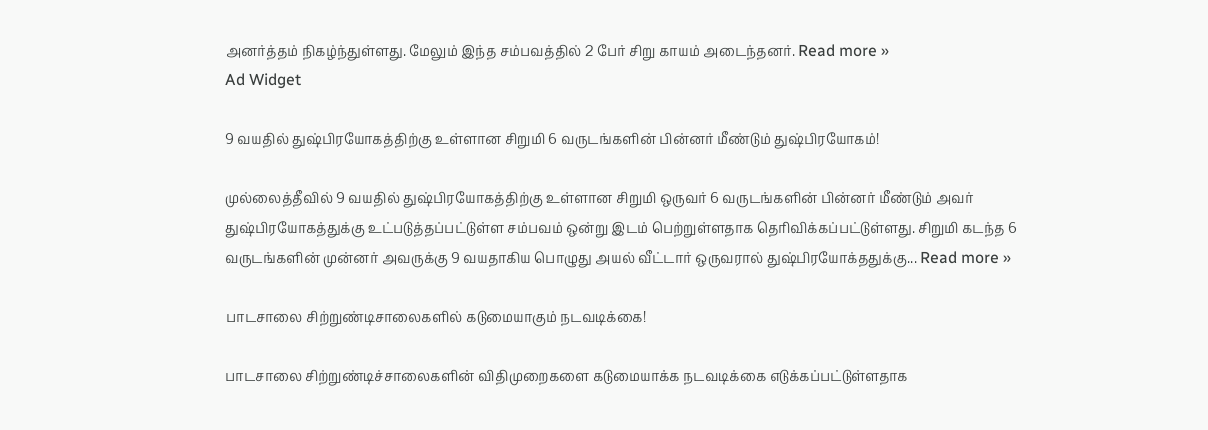அனர்த்தம் நிகழ்ந்துள்ளது. மேலும் இந்த சம்பவத்தில் 2 பேர் சிறு காயம் அடைந்தனர். Read more »
Ad Widget

9 வயதில் துஷ்பிரயோகத்திற்கு உள்ளான சிறுமி 6 வருடங்களின் பின்னர் மீண்டும் துஷ்பிரயோகம்!

முல்லைத்தீவில் 9 வயதில் துஷ்பிரயோகத்திற்கு உள்ளான சிறுமி ஒருவர் 6 வருடங்களின் பின்னர் மீண்டும் அவர் துஷ்பிரயோகத்துக்கு உட்படுத்தப்பட்டுள்ள சம்பவம் ஒன்று இடம் பெற்றுள்ளதாக தெரிவிக்கப்பட்டுள்ளது. சிறுமி கடந்த 6 வருடங்களின் முன்னர் அவருக்கு 9 வயதாகிய பொழுது அயல் வீட்டார் ஒருவரால் துஷ்பிரயோக்ததுக்கு... Read more »

பாடசாலை சிற்றுண்டிசாலைகளில் கடுமையாகும் நடவடிக்கை!

பாடசாலை சிற்றுண்டிச்சாலைகளின் விதிமுறைகளை கடுமையாக்க நடவடிக்கை எடுக்கப்பட்டுள்ளதாக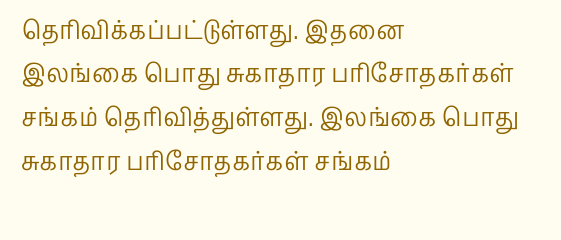தெரிவிக்கப்பட்டுள்ளது. இதனை இலங்கை பொது சுகாதார பரிசோதகர்கள் சங்கம் தெரிவித்துள்ளது. இலங்கை பொது சுகாதார பரிசோதகர்கள் சங்கம்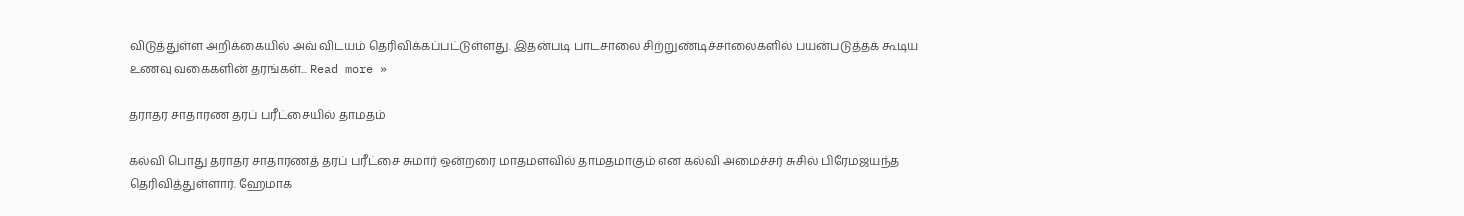விடுத்துள்ள அறிக்கையில் அவ் விடயம் தெரிவிக்கப்பட்டுள்ளது. இதன்படி பாடசாலை சிற்றுண்டிச்சாலைகளில் பயன்படுத்தக் கூடிய உணவு வகைகளின் தரங்கள்... Read more »

தராதர சாதாரண தரப் பரீட்சையில் தாமதம்

கல்வி பொது தராதர சாதாரணத் தரப் பரீட்சை சுமார் ஒன்றரை மாதமளவில் தாமதமாகும் என கல்வி அமைச்சர் சுசில் பிரேமஜயந்த தெரிவித்துள்ளார். ஹேமாக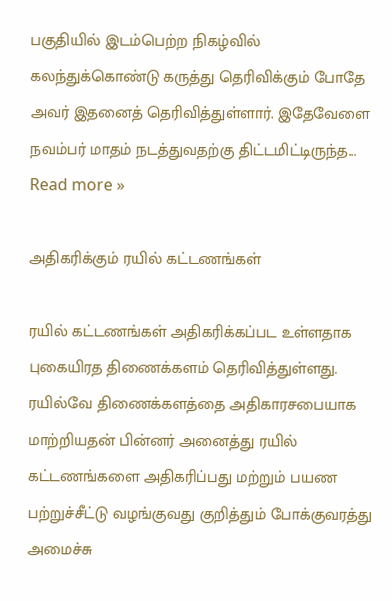பகுதியில் இடம்பெற்ற நிகழ்வில் கலந்துக்கொண்டு கருத்து தெரிவிக்கும் போதே அவர் இதனைத் தெரிவித்துள்ளார். இதேவேளை நவம்பர் மாதம் நடத்துவதற்கு திட்டமிட்டிருந்த... Read more »

அதிகரிக்கும் ரயில் கட்டணங்கள்

ரயில் கட்டணங்கள் அதிகரிக்கப்பட உள்ளதாக புகையிரத திணைக்களம் தெரிவித்துள்ளது. ரயில்வே திணைக்களத்தை அதிகாரசபையாக மாற்றியதன் பின்னர் அனைத்து ரயில் கட்டணங்களை அதிகரிப்பது மற்றும் பயண பற்றுச்சீட்டு வழங்குவது குறித்தும் போக்குவரத்து அமைச்சு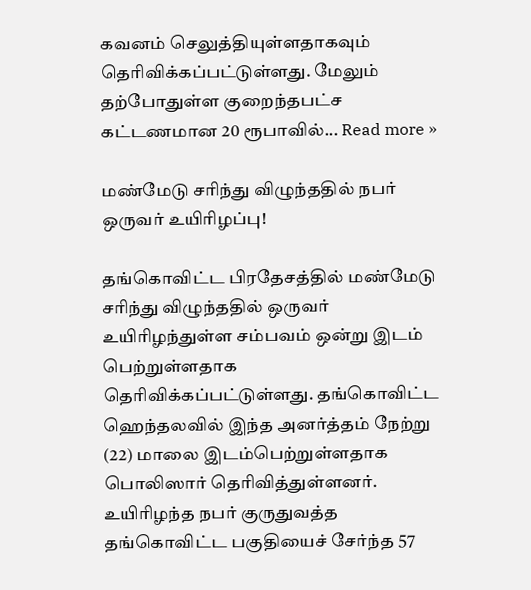கவனம் செலுத்தியுள்ளதாகவும் தெரிவிக்கப்பட்டுள்ளது. மேலும் தற்போதுள்ள குறைந்தபட்ச கட்டணமான 20 ரூபாவில்... Read more »

மண்மேடு சரிந்து விழுந்ததில் நபர் ஒருவர் உயிரிழப்பு!

தங்கொவிட்ட பிரதேசத்தில் மண்மேடு சரிந்து விழுந்ததில் ஒருவர் உயிரிழந்துள்ள சம்பவம் ஒன்று இடம் பெற்றுள்ளதாக தெரிவிக்கப்பட்டுள்ளது. தங்கொவிட்ட ஹெந்தலவில் இந்த அனர்த்தம் நேற்று (22) மாலை இடம்பெற்றுள்ளதாக பொலிஸார் தெரிவித்துள்ளனர். உயிரிழந்த நபர் குருதுவத்த தங்கொவிட்ட பகுதியைச் சேர்ந்த 57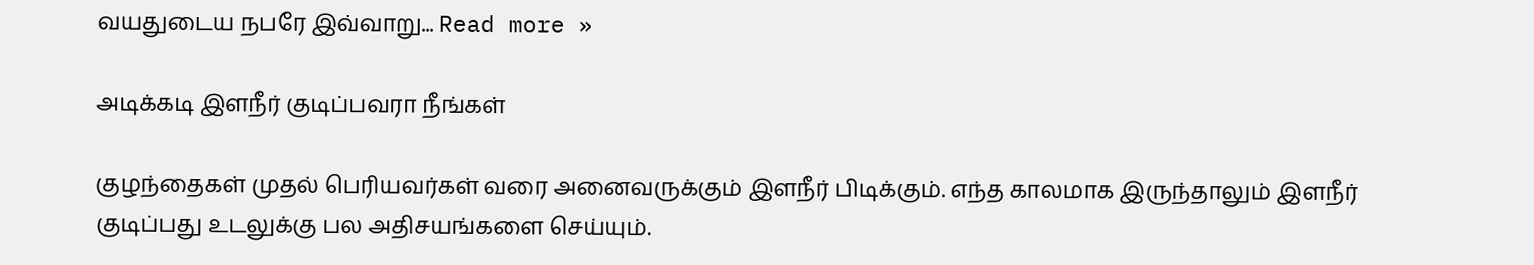வயதுடைய நபரே இவ்வாறு... Read more »

அடிக்கடி இளநீர் குடிப்பவரா நீங்கள்

குழந்தைகள் முதல் பெரியவர்கள் வரை அனைவருக்கும் இளநீர் பிடிக்கும். எந்த காலமாக இருந்தாலும் இளநீர் குடிப்பது உடலுக்கு பல அதிசயங்களை செய்யும்.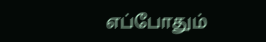எப்போதும்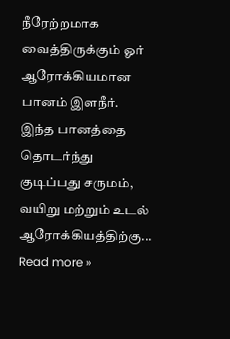நீரேற்றமாக வைத்திருக்கும் ஓர் ஆரோக்கியமான பானம் இளநீர். இந்த பானத்தை தொடர்ந்து குடிப்பது சருமம், வயிறு மற்றும் உடல் ஆரோக்கியத்திற்கு... Read more »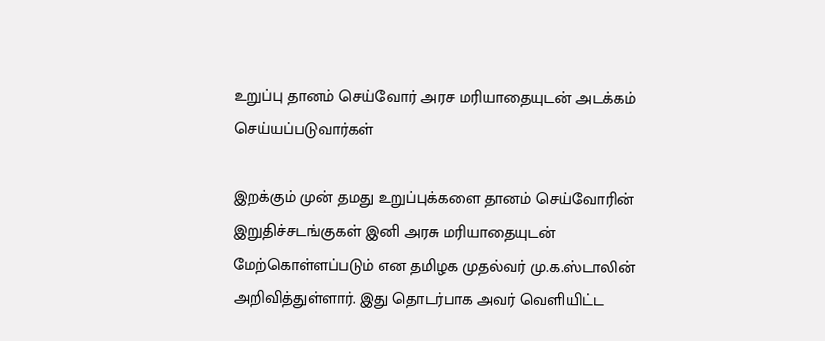உறுப்பு தானம் செய்வோர் அரச மரியாதையுடன் அடக்கம் செய்யப்படுவார்கள்

இறக்கும் முன் தமது உறுப்புக்களை தானம் செய்வோரின் இறுதிச்சடங்குகள் இனி அரசு மரியாதையுடன் மேற்கொள்ளப்படும் என தமிழக முதல்வர் மு.க.ஸ்டாலின் அறிவித்துள்ளார். இது தொடர்பாக அவர் வெளியிட்ட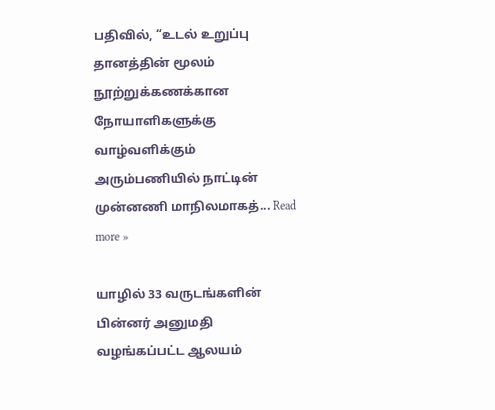பதிவில், “உடல் உறுப்பு தானத்தின் மூலம் நூற்றுக்கணக்கான நோயாளிகளுக்கு வாழ்வளிக்கும் அரும்பணியில் நாட்டின் முன்னணி மாநிலமாகத்... Read more »

யாழில் 33 வருடங்களின் பின்னர் அனுமதி வழங்கப்பட்ட ஆலயம்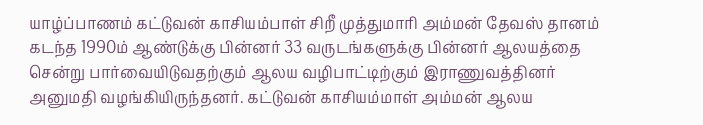யாழ்ப்பாணம் கட்டுவன் காசியம்பாள் சிறீ முத்துமாரி அம்மன் தேவஸ் தானம் கடந்த 1990ம் ஆண்டுக்கு பின்னர் 33 வருடங்களுக்கு பின்னர் ஆலயத்தை சென்று பார்வையிடுவதற்கும் ஆலய வழிபாட்டிற்கும் இராணுவத்தினர் அனுமதி வழங்கியிருந்தனர். கட்டுவன் காசியம்மாள் அம்மன் ஆலய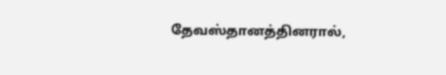தேவஸ்தானத்தினரால்,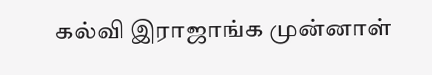கல்வி இராஜாங்க முன்னாள்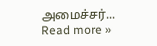அமைச்சர்... Read more »